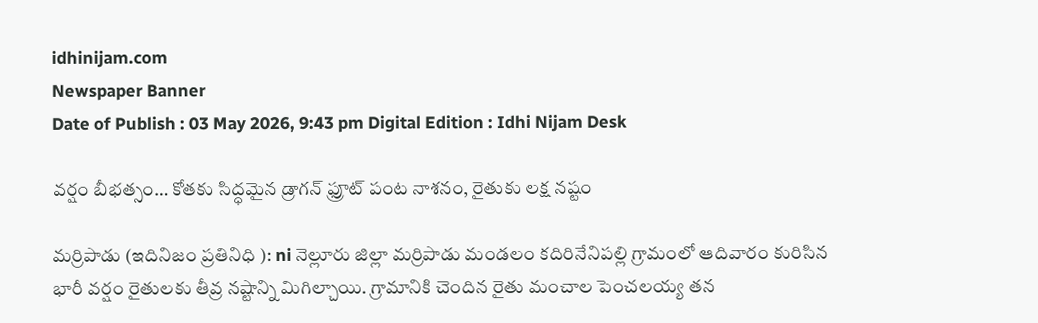idhinijam.com
Newspaper Banner
Date of Publish : 03 May 2026, 9:43 pm Digital Edition : Idhi Nijam Desk

వర్షం బీభత్సం… కోతకు సిద్ధమైన డ్రాగన్ ఫ్రూట్ పంట నాశనం, రైతుకు లక్ష నష్టం

మర్రిపాడు (ఇదినిజం ప్రతినిధి ): ni నెల్లూరు జిల్లా మర్రిపాడు మండలం కదిరినేనిపల్లి గ్రామంలో ఆదివారం కురిసిన భారీ వర్షం రైతులకు తీవ్ర నష్టాన్ని మిగిల్చాయి. గ్రామానికి చెందిన రైతు మంచాల పెంచలయ్య తన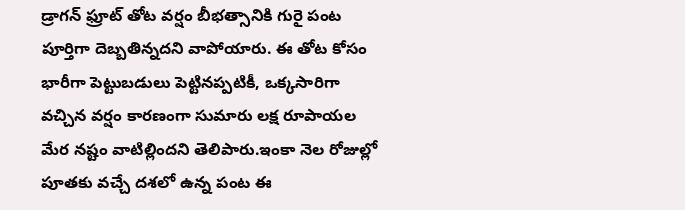డ్రాగన్ ఫ్రూట్ తోట వర్షం బీభత్సానికి గురై పంట పూర్తిగా దెబ్బతిన్నదని వాపోయారు. ఈ తోట కోసం భారీగా పెట్టుబడులు పెట్టినప్పటికీ, ఒక్కసారిగా వచ్చిన వర్షం కారణంగా సుమారు లక్ష రూపాయల మేర నష్టం వాటిల్లిందని తెలిపారు.ఇంకా నెల రోజుల్లో పూతకు వచ్చే దశలో ఉన్న పంట ఈ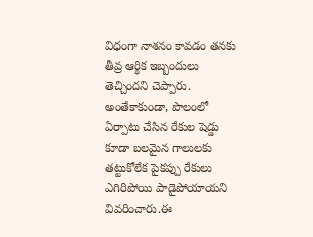విధంగా నాశనం కావడం తనకు తీవ్ర ఆర్థిక ఇబ్బందులు తెచ్చిందని చెప్పారు. అంతేకాకుండా, పొలంలో ఏర్పాటు చేసిన రేకుల షెడ్డు కూడా బలమైన గాలులకు తట్టుకోలేక పైకప్పు రేకులు ఎగిరిపోయి పాడైపోయాయని వివరించారు.ఈ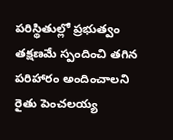పరిస్థితుల్లో ప్రభుత్వం తక్షణమే స్పందించి తగిన పరిహారం అందించాలని రైతు పెంచలయ్య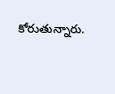కోరుతున్నారు.